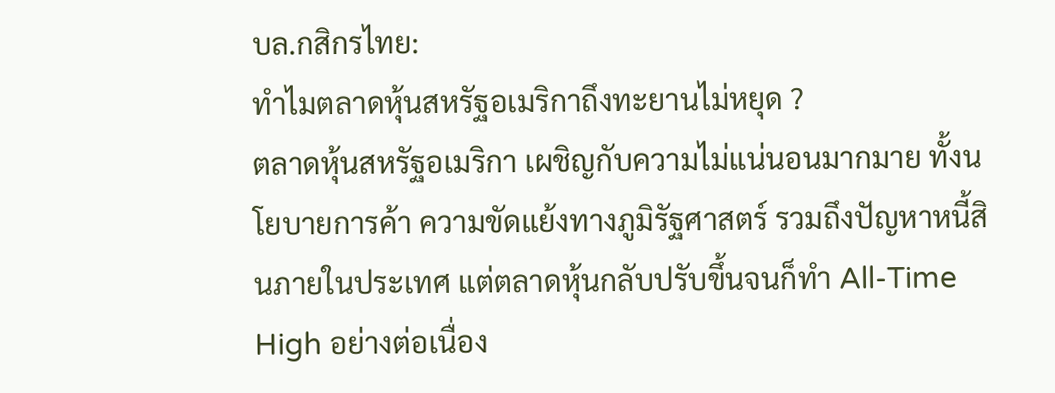บล.กสิกรไทย:
ทำไมตลาดหุ้นสหรัฐอเมริกาถึงทะยานไม่หยุด ?
ตลาดหุ้นสหรัฐอเมริกา เผชิญกับความไม่แน่นอนมากมาย ทั้งนโยบายการค้า ความขัดแย้งทางภูมิรัฐศาสตร์ รวมถึงปัญหาหนี้สินภายในประเทศ แต่ตลาดหุ้นกลับปรับขึ้นจนก็ทำ All-Time High อย่างต่อเนื่อง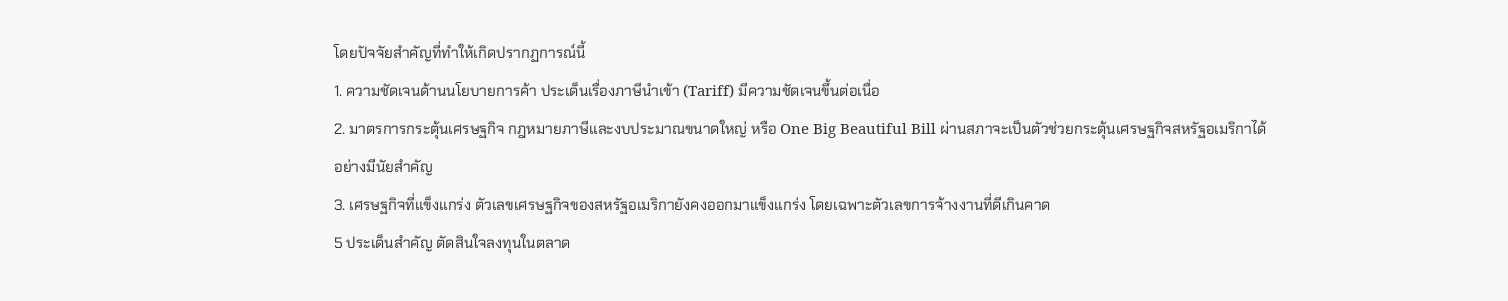โดยปัจจัยสำคัญที่ทำให้เกิดปรากฏการณ์นี้
1. ความชัดเจนด้านนโยบายการค้า ประเด็นเรื่องภาษีนำเข้า (Tariff) มีความชัดเจนขึ้นต่อเนื่อ
2. มาตรการกระตุ้นเศรษฐกิจ กฎหมายภาษีและงบประมาณขนาดใหญ่ หรือ One Big Beautiful Bill ผ่านสภาจะเป็นตัวช่วยกระตุ้นเศรษฐกิจสหรัฐอเมริกาได้อย่างมีนัยสำคัญ
3. เศรษฐกิจที่แข็งแกร่ง ตัวเลขเศรษฐกิจของสหรัฐอเมริกายังคงออกมาแข็งแกร่ง โดยเฉพาะตัวเลขการจ้างงานที่ดีเกินคาด
5 ประเด็นสำคัญ ตัดสินใจลงทุนในตลาด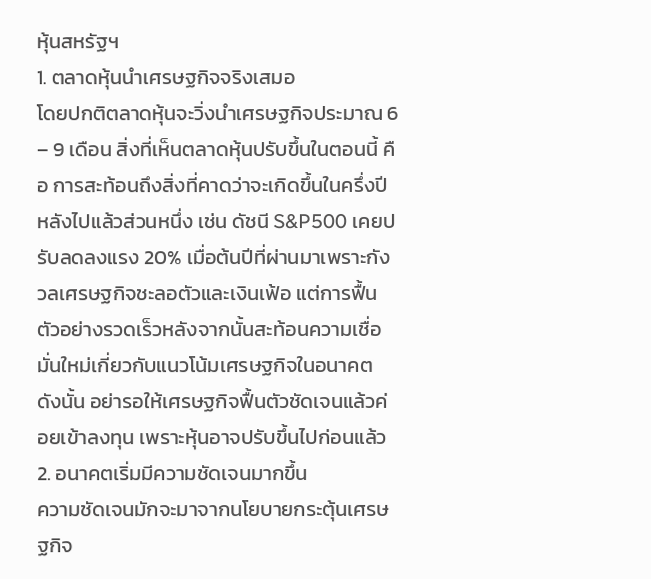หุ้นสหรัฐฯ
1. ตลาดหุ้นนำเศรษฐกิจจริงเสมอ
โดยปกติตลาดหุ้นจะวิ่งนำเศรษฐกิจประมาณ 6 – 9 เดือน สิ่งที่เห็นตลาดหุ้นปรับขึ้นในตอนนี้ คือ การสะท้อนถึงสิ่งที่คาดว่าจะเกิดขึ้นในครึ่งปีหลังไปแล้วส่วนหนึ่ง เช่น ดัชนี S&P500 เคยปรับลดลงแรง 20% เมื่อต้นปีที่ผ่านมาเพราะกังวลเศรษฐกิจชะลอตัวและเงินเฟ้อ แต่การฟื้นตัวอย่างรวดเร็วหลังจากนั้นสะท้อนความเชื่อมั่นใหม่เกี่ยวกับแนวโน้มเศรษฐกิจในอนาคต ดังนั้น อย่ารอให้เศรษฐกิจฟื้นตัวชัดเจนแล้วค่อยเข้าลงทุน เพราะหุ้นอาจปรับขึ้นไปก่อนแล้ว
2. อนาคตเริ่มมีความชัดเจนมากขึ้น
ความชัดเจนมักจะมาจากนโยบายกระตุ้นเศรษฐกิจ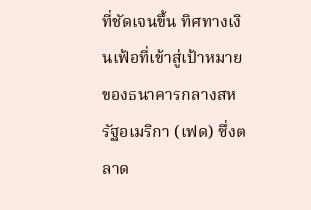ที่ชัดเจนขึ้น ทิศทางเงินเฟ้อที่เข้าสู่เป้าหมายของธนาคารกลางสหรัฐอเมริกา (เฟด) ซึ่งตลาด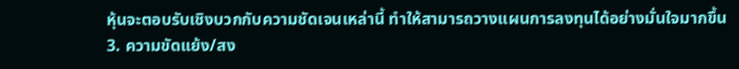หุ้นจะตอบรับเชิงบวกกับความชัดเจนเหล่านี้ ทำให้สามารถวางแผนการลงทุนได้อย่างมั่นใจมากขึ้น
3. ความขัดแย้ง/สง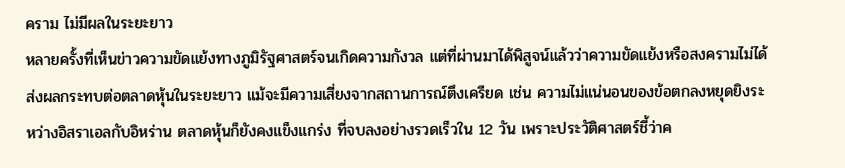คราม ไม่มีผลในระยะยาว
หลายครั้งที่เห็นข่าวความขัดแย้งทางภูมิรัฐศาสตร์จนเกิดความกังวล แต่ที่ผ่านมาได้พิสูจน์แล้วว่าความขัดแย้งหรือสงครามไม่ได้ส่งผลกระทบต่อตลาดหุ้นในระยะยาว แม้จะมีความเสี่ยงจากสถานการณ์ตึงเครียด เช่น ความไม่แน่นอนของข้อตกลงหยุดยิงระหว่างอิสราเอลกับอิหร่าน ตลาดหุ้นก็ยังคงแข็งแกร่ง ที่จบลงอย่างรวดเร็วใน 12 วัน เพราะประวัติศาสตร์ชี้ว่าค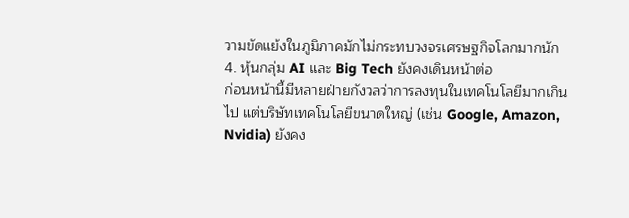วามขัดแย้งในภูมิภาคมักไม่กระทบวงจรเศรษฐกิจโลกมากนัก
4. หุ้นกลุ่ม AI และ Big Tech ยังคงเดินหน้าต่อ
ก่อนหน้านี้มีหลายฝ่ายกังวลว่าการลงทุนในเทคโนโลยีมากเกินไป แต่บริษัทเทคโนโลยีขนาดใหญ่ (เช่น Google, Amazon, Nvidia) ยังคง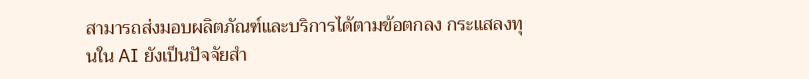สามารถส่งมอบผลิตภัณฑ์และบริการได้ตามข้อตกลง กระแสลงทุนใน AI ยังเป็นปัจจัยสำ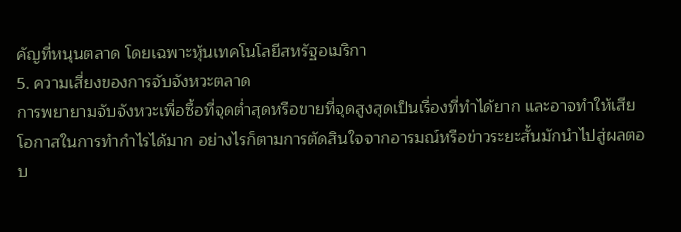คัญที่หนุนตลาด โดยเฉพาะหุ้นเทคโนโลยีสหรัฐอเมริกา
5. ความเสี่ยงของการจับจังหวะตลาด
การพยายามจับจังหวะเพื่อซื้อที่จุดต่ำสุดหรือขายที่จุดสูงสุดเป็นเรื่องที่ทำได้ยาก และอาจทำให้เสียโอกาสในการทำกำไรได้มาก อย่างไรก็ตามการตัดสินใจจากอารมณ์หรือข่าวระยะสั้นมักนำไปสู่ผลตอบ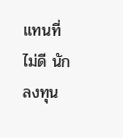แทนที่ไม่ดี นักลงทุน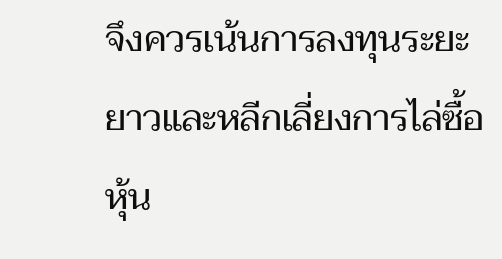จึงควรเน้นการลงทุนระยะยาวและหลีกเลี่ยงการไล่ซื้อหุ้น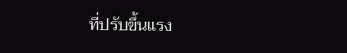ที่ปรับขึ้นแรง